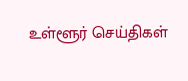உள்ளூர் செய்திகள்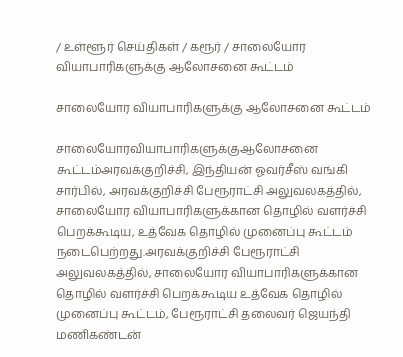/ உள்ளூர் செய்திகள் / கரூர் / சாலையோர வியாபாரிகளுக்கு ஆலோசனை கூட்டம்

சாலையோர வியாபாரிகளுக்கு ஆலோசனை கூட்டம்

சாலையோரவியாபாரிகளுக்குஆலோசனை கூட்டம்அரவக்குறிச்சி, இந்தியன் ஓவர்சீஸ் வங்கி சார்பில், அரவக்குறிச்சி பேரூராட்சி அலுவலகத்தில், சாலையோர வியாபாரிகளுக்கான தொழில் வளர்ச்சி பெறக்கூடிய, உத்வேக தொழில் முனைப்பு கூட்டம் நடைபெற்றது.அரவக்குறிச்சி பேரூராட்சி அலுவலகத்தில், சாலையோர வியாபாரிகளுக்கான தொழில் வளர்ச்சி பெறக்கூடிய உத்வேக தொழில் முனைப்பு கூட்டம், பேரூராட்சி தலைவர் ஜெயந்தி மணிகண்டன்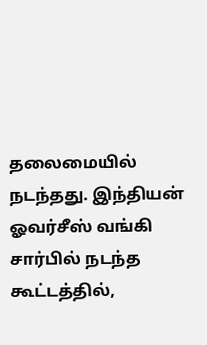தலைமையில் நடந்தது. இந்தியன் ஓவர்சீஸ் வங்கி சார்பில் நடந்த கூட்டத்தில்,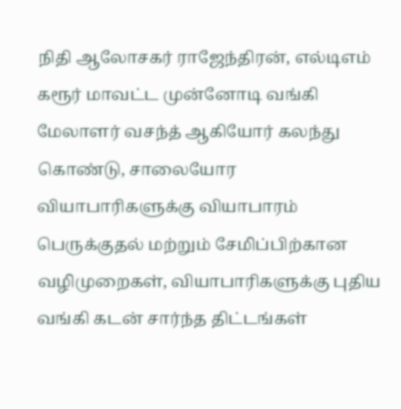நிதி ஆலோசகர் ராஜேந்திரன், எல்டிஎம் கரூர் மாவட்ட முன்னோடி வங்கி மேலாளர் வசந்த் ஆகியோர் கலந்து கொண்டு, சாலையோர வியாபாரிகளுக்கு வியாபாரம் பெருக்குதல் மற்றும் சேமிப்பிற்கான வழிமுறைகள், வியாபாரிகளுக்கு புதிய வங்கி கடன் சார்ந்த திட்டங்கள்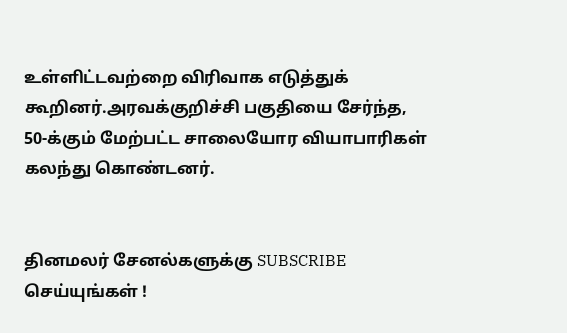உள்ளிட்டவற்றை விரிவாக எடுத்துக் கூறினர்.அரவக்குறிச்சி பகுதியை சேர்ந்த, 50-க்கும் மேற்பட்ட சாலையோர வியாபாரிகள் கலந்து கொண்டனர்.


தினமலர் சேனல்களுக்கு SUBSCRIBE செய்யுங்கள் !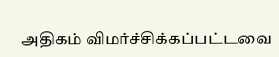அதிகம் விமர்ச்சிக்கப்பட்டவை